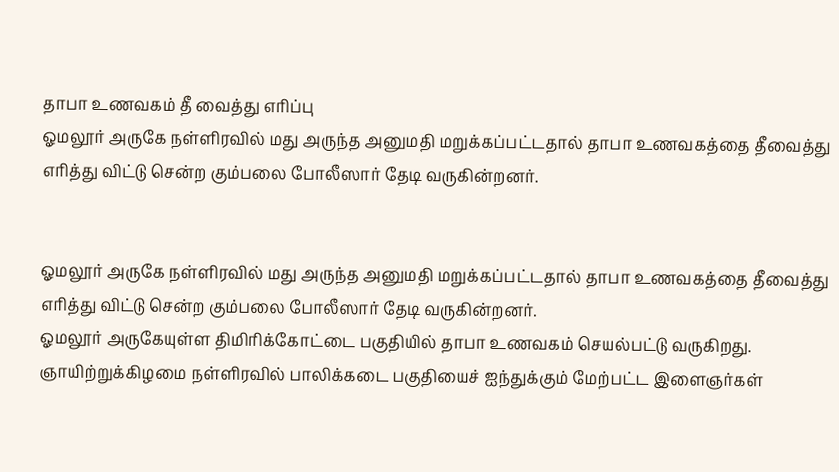தாபா உணவகம் தீ வைத்து எரிப்பு
ஓமலூர் அருகே நள்ளிரவில் மது அருந்த அனுமதி மறுக்கப்பட்டதால் தாபா உணவகத்தை தீவைத்து எரித்து விட்டு சென்ற கும்பலை போலீஸார் தேடி வருகின்றனர்.


ஓமலூர் அருகே நள்ளிரவில் மது அருந்த அனுமதி மறுக்கப்பட்டதால் தாபா உணவகத்தை தீவைத்து எரித்து விட்டு சென்ற கும்பலை போலீஸார் தேடி வருகின்றனர்.
ஓமலூர் அருகேயுள்ள திமிரிக்கோட்டை பகுதியில் தாபா உணவகம் செயல்பட்டு வருகிறது. ஞாயிற்றுக்கிழமை நள்ளிரவில் பாலிக்கடை பகுதியைச் ஐந்துக்கும் மேற்பட்ட இளைஞர்கள்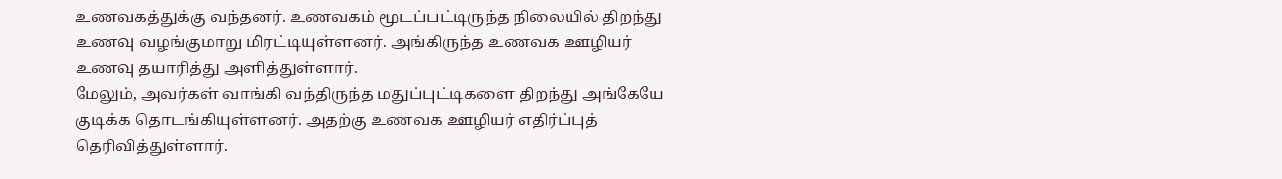உணவகத்துக்கு வந்தனர். உணவகம் மூடப்பட்டிருந்த நிலையில் திறந்து உணவு வழங்குமாறு மிரட்டியுள்ளனர். அங்கிருந்த உணவக ஊழியர் உணவு தயாரித்து அளித்துள்ளார்.
மேலும், அவர்கள் வாங்கி வந்திருந்த மதுப்புட்டிகளை திறந்து அங்கேயே குடிக்க தொடங்கியுள்ளனர். அதற்கு உணவக ஊழியர் எதிர்ப்புத் தெரிவித்துள்ளார்.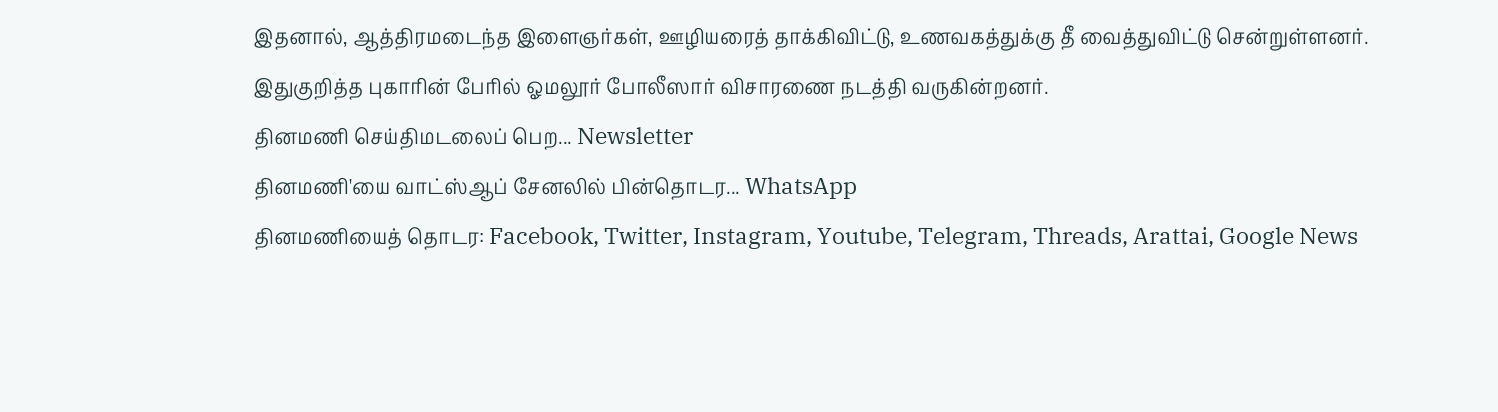இதனால், ஆத்திரமடைந்த இளைஞர்கள், ஊழியரைத் தாக்கிவிட்டு, உணவகத்துக்கு தீ வைத்துவிட்டு சென்றுள்ளனர்.
இதுகுறித்த புகாரின் பேரில் ஓமலூர் போலீஸார் விசாரணை நடத்தி வருகின்றனர்.
தினமணி செய்திமடலைப் பெற... Newsletter
தினமணி'யை வாட்ஸ்ஆப் சேனலில் பின்தொடர... WhatsApp
தினமணியைத் தொடர: Facebook, Twitter, Instagram, Youtube, Telegram, Threads, Arattai, Google News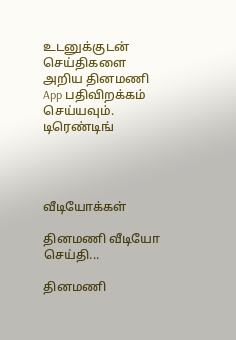உடனுக்குடன் செய்திகளை அறிய தினமணி App பதிவிறக்கம் செய்யவும்.
டிரெண்டிங்




வீடியோக்கள்

தினமணி வீடியோ செய்தி...

தினமணி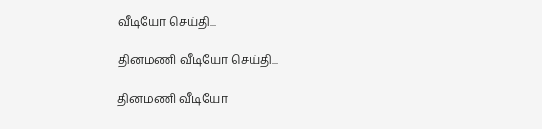வீடியோ செய்தி...

தினமணி வீடியோ செய்தி...

தினமணி வீடியோ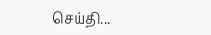செய்தி...